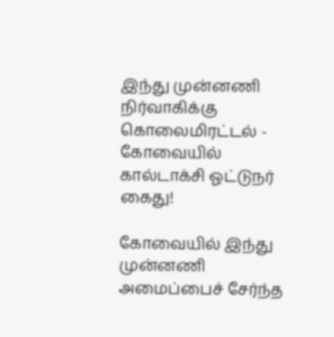இந்து முன்னணி நிர்வாகிக்கு கொலைமிரட்டல் - கோவையில் கால்டாக்சி ஓட்டுநர் கைது!

கோவையில் இந்து முன்னணி அமைப்பைச் சேர்ந்த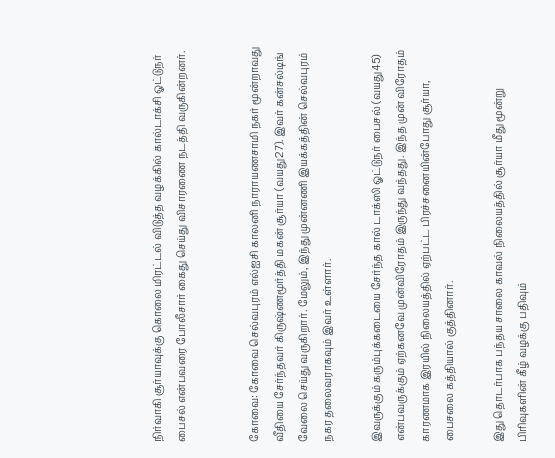நிர்வாகி சூர்யாவுக்கு கொலை மிரட்டல் விடுத்த வழக்கில் கால்டாக்சி ஓட்டுநர் பைசல் என்பவரை போலீசார் கைது செய்து விசாரணை நடத்தி வருகின்றனர்.


கோவை: கோவை செல்வபுரம் எல்ஐசி காலனி நாராயணசாமி நகர் மூன்றாவது வீதியை சேர்ந்தவர் கிருஷ்ணமூர்த்தி மகன் சூர்யா (வயது27). இவர் கன்சல்டிங் வேலை செய்து வருகிறார். மேலும், இந்து முன்னணி இயக்கத்தின் செல்வபுரம் நகர தலைவராகவும் இவர் உள்ளார்.

இவருக்கும் கரும்புக்கடையை சேர்ந்த கால் டாக்ஸி ஓட்டுநர் பைசல் (வயது45) என்பவருக்கும் ஏற்கனவே முன்விரோதம் இருந்து வந்தது. இந்த முன் விரோதம் காரணமாக இரயில் நிலையத்தில் ஏற்பட்ட பிரச்சனையின்போது சூர்யா, பைசலை கத்தியால் குத்தினார்.

இது தொடர்பாக பந்தய சாலை காவல் நிலையத்தில் சூர்யா மீது மூன்று பிரிவுகளின் கீழ் வழக்கு பதிவும்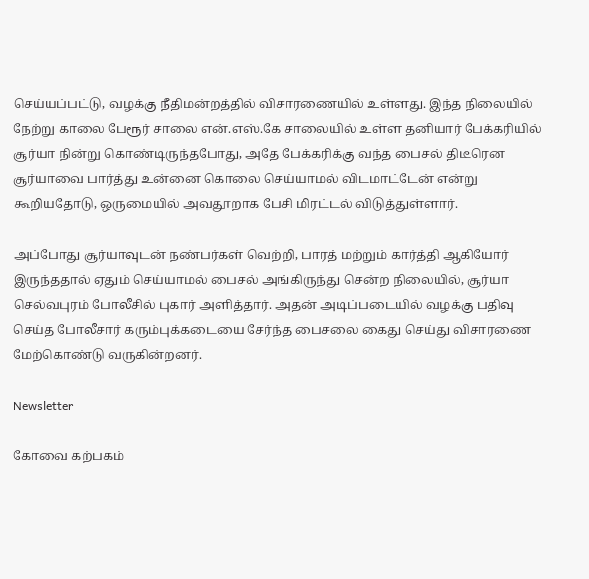செய்யப்பட்டு, வழக்கு நீதிமன்றத்தில் விசாரணையில் உள்ளது. இந்த நிலையில் நேற்று காலை பேரூர் சாலை என்.எஸ்.கே சாலையில் உள்ள தனியார் பேக்கரியில் சூர்யா நின்று கொண்டிருந்தபோது, அதே பேக்கரிக்கு வந்த பைசல் திடீரென சூர்யாவை பார்த்து உன்னை கொலை செய்யாமல் விடமாட்டேன் என்று கூறியதோடு, ஒருமையில் அவதூறாக பேசி மிரட்டல் விடுத்துள்ளார்.

அப்போது சூர்யாவுடன் நண்பர்கள் வெற்றி, பாரத் மற்றும் கார்த்தி ஆகியோர் இருந்ததால் ஏதும் செய்யாமல் பைசல் அங்கிருந்து சென்ற நிலையில், சூர்யா செல்வபுரம் போலீசில் புகார் அளித்தார். அதன் அடிப்படையில் வழக்கு பதிவு செய்த போலீசார் கரும்புக்கடையை சேர்ந்த பைசலை கைது செய்து விசாரணை மேற்கொண்டு வருகின்றனர்.

Newsletter

கோவை கற்பகம்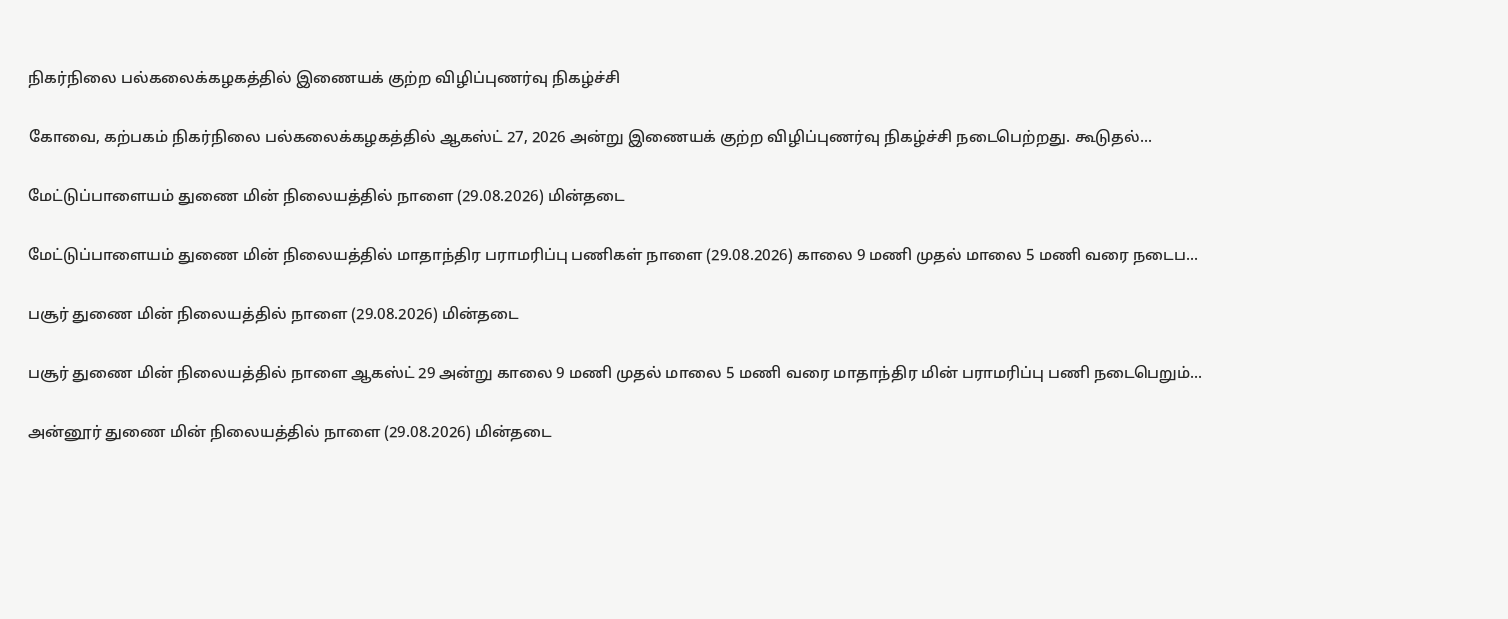நிகர்நிலை பல்கலைக்கழகத்தில் இணையக் குற்ற விழிப்புணர்வு நிகழ்ச்சி

கோவை, கற்பகம் நிகர்நிலை பல்கலைக்கழகத்தில் ஆகஸ்ட் 27, 2026 அன்று இணையக் குற்ற விழிப்புணர்வு நிகழ்ச்சி நடைபெற்றது. கூடுதல்...

மேட்டுப்பாளையம் துணை மின் நிலையத்தில் நாளை (29.08.2026) மின்தடை

மேட்டுப்பாளையம் துணை மின் நிலையத்தில் மாதாந்திர பராமரிப்பு பணிகள் நாளை (29.08.2026) காலை 9 மணி முதல் மாலை 5 மணி வரை நடைப...

பசூர் துணை மின் நிலையத்தில் நாளை (29.08.2026) மின்தடை

பசூர் துணை மின் நிலையத்தில் நாளை ஆகஸ்ட் 29 அன்று காலை 9 மணி முதல் மாலை 5 மணி வரை மாதாந்திர மின் பராமரிப்பு பணி நடைபெறும்...

அன்னூர் துணை மின் நிலையத்தில் நாளை (29.08.2026) மின்தடை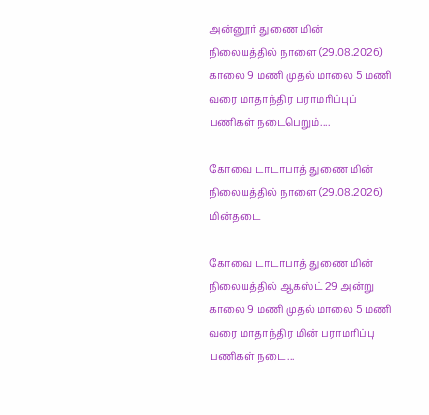அன்னூர் துணை மின் நிலையத்தில் நாளை (29.08.2026) காலை 9 மணி முதல் மாலை 5 மணி வரை மாதாந்திர பராமரிப்புப் பணிகள் நடைபெறும்....

கோவை டாடாபாத் துணை மின் நிலையத்தில் நாளை (29.08.2026) மின்தடை

கோவை டாடாபாத் துணை மின் நிலையத்தில் ஆகஸ்ட் 29 அன்று காலை 9 மணி முதல் மாலை 5 மணி வரை மாதாந்திர மின் பராமரிப்பு பணிகள் நடை...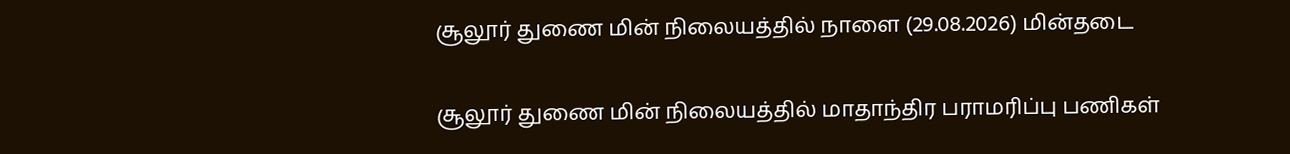சூலூர் துணை மின் நிலையத்தில் நாளை (29.08.2026) மின்தடை

சூலூர் துணை மின் நிலையத்தில் மாதாந்திர பராமரிப்பு பணிகள்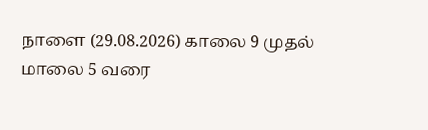நாளை (29.08.2026) காலை 9 முதல் மாலை 5 வரை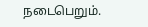நடைபெறும்.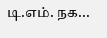டி.எம். நக...